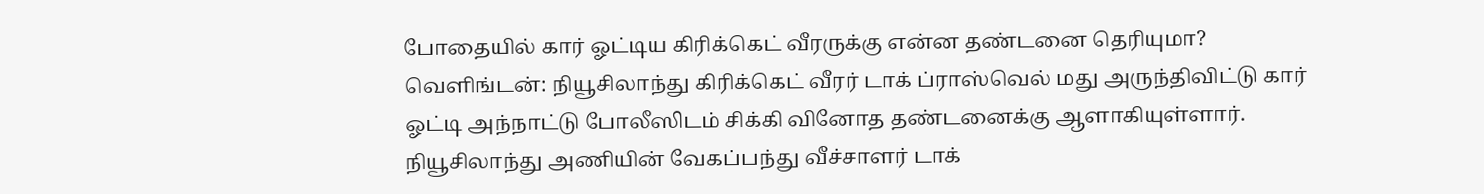போதையில் கார் ஓட்டிய கிரிக்கெட் வீரருக்கு என்ன தண்டனை தெரியுமா?
வெளிங்டன்: நியூசிலாந்து கிரிக்கெட் வீரர் டாக் ப்ராஸ்வெல் மது அருந்திவிட்டு கார் ஓட்டி அந்நாட்டு போலீஸிடம் சிக்கி வினோத தண்டனைக்கு ஆளாகியுள்ளார்.
நியூசிலாந்து அணியின் வேகப்பந்து வீச்சாளர் டாக்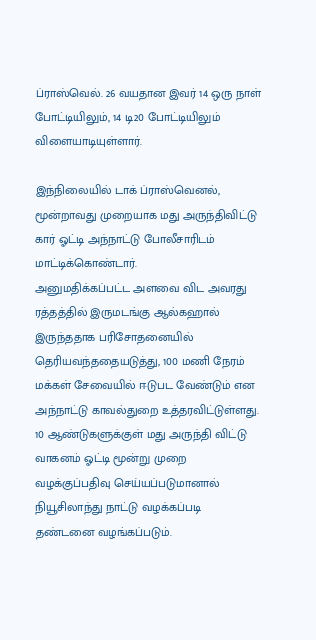ப்ராஸ்வெல். 26 வயதான இவர் 14 ஒரு நாள் போட்டியிலும், 14 டி20 போட்டியிலும் விளையாடியுள்ளார்.

இந்நிலையில் டாக் ப்ராஸ்வெனல், மூன்றாவது முறையாக மது அருந்திவிட்டு கார் ஓட்டி அந்நாட்டு போலீசாரிடம் மாட்டிக்கொண்டார்.
அனுமதிக்கப்பட்ட அளவை விட அவரது ரத்தத்தில் இருமடங்கு ஆல்கஹால் இருந்ததாக பரிசோதனையில் தெரியவந்ததையடுத்து, 100 மணி நேரம் மக்கள் சேவையில் ஈடுபட வேண்டும் என அந்நாட்டு காவல்துறை உத்தரவிட்டுள்ளது.
10 ஆண்டுகளுக்குள் மது அருந்தி விட்டு வாகனம் ஓட்டி மூன்று முறை வழக்குப்பதிவு செய்யப்படுமானால் நியூசிலாந்து நாட்டு வழக்கப்படி தண்டனை வழங்கப்படும்.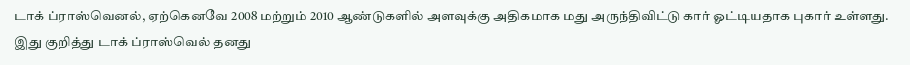டாக் ப்ராஸ்வெனல், ஏற்கெனவே 2008 மற்றும் 2010 ஆண்டுகளில் அளவுக்கு அதிகமாக மது அருந்திவிட்டு கார் ஓட்டியதாக புகார் உள்ளது. இது குறித்து டாக் ப்ராஸ்வெல் தனது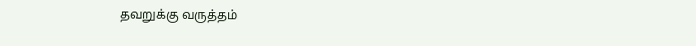தவறுக்கு வருத்தம்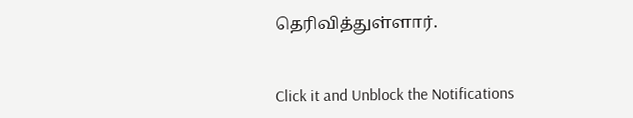தெரிவித்துள்ளார்.


Click it and Unblock the Notifications